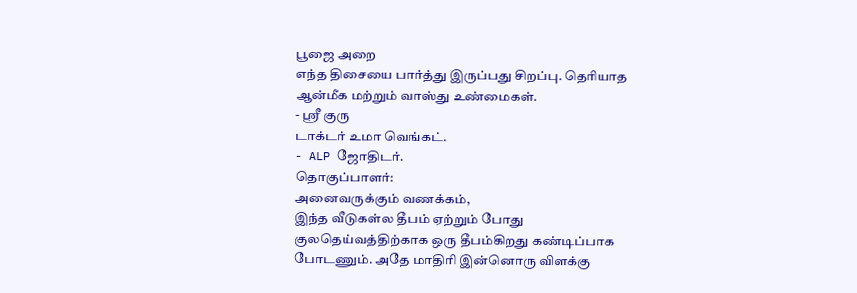பூஜை அறை
எந்த திசையை பார்த்து இருப்பது சிறப்பு. தெரியாத
ஆன்மீக மற்றும் வாஸ்து உண்மைகள்.
- ஸ்ரீ குரு
டாக்டர் உமா வெங்கட்.
- ALP ஜோதிடர்.
தொகுப்பாளர்:
அனைவருக்கும் வணக்கம்,
இந்த வீடுகள்ல தீபம் ஏற்றும் போது
குலதெய்வத்திற்காக ஒரு தீபம்கிறது கண்டிப்பாக போடணும். அதே மாதிரி இன்னொரு விளக்கு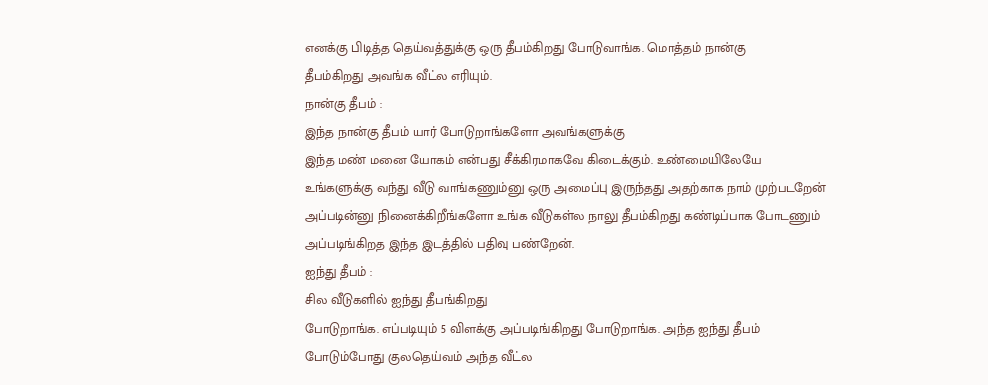எனக்கு பிடித்த தெய்வத்துக்கு ஒரு தீபம்கிறது போடுவாங்க. மொத்தம் நான்கு
தீபம்கிறது அவங்க வீட்ல எரியும்.
நான்கு தீபம் :
இந்த நான்கு தீபம் யார் போடுறாங்களோ அவங்களுக்கு
இந்த மண் மனை யோகம் என்பது சீக்கிரமாகவே கிடைக்கும். உண்மையிலேயே
உங்களுக்கு வந்து வீடு வாங்கணும்னு ஒரு அமைப்பு இருந்தது அதற்காக நாம் முற்படறேன்
அப்படின்னு நினைக்கிறீங்களோ உங்க வீடுகள்ல நாலு தீபம்கிறது கண்டிப்பாக போடணும்
அப்படிங்கிறத இந்த இடத்தில் பதிவு பண்றேன்.
ஐந்து தீபம் :
சில வீடுகளில் ஐந்து தீபங்கிறது
போடுறாங்க. எப்படியும் 5 விளக்கு அப்படிங்கிறது போடுறாங்க. அந்த ஐந்து தீபம்
போடும்போது குலதெய்வம் அந்த வீட்ல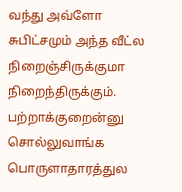வந்து அவ்ளோ சுபிட்சமும் அந்த வீட்ல
நிறைஞ்சிருக்குமா நிறைந்திருக்கும். பற்றாக்குறைன்னு சொல்லுவாங்க
பொருளாதாரத்துல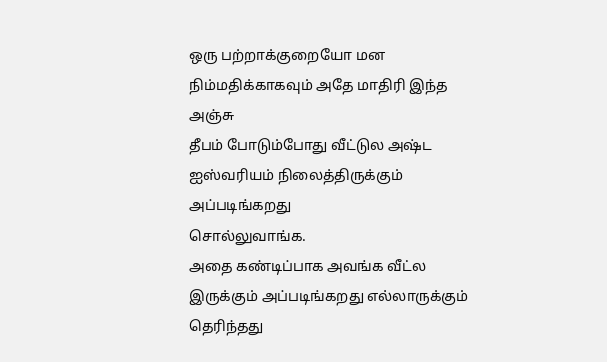ஒரு பற்றாக்குறையோ மன நிம்மதிக்காகவும் அதே மாதிரி இந்த அஞ்சு
தீபம் போடும்போது வீட்டுல அஷ்ட ஐஸ்வரியம் நிலைத்திருக்கும் அப்படிங்கறது
சொல்லுவாங்க.
அதை கண்டிப்பாக அவங்க வீட்ல இருக்கும் அப்படிங்கறது எல்லாருக்கும் தெரிந்தது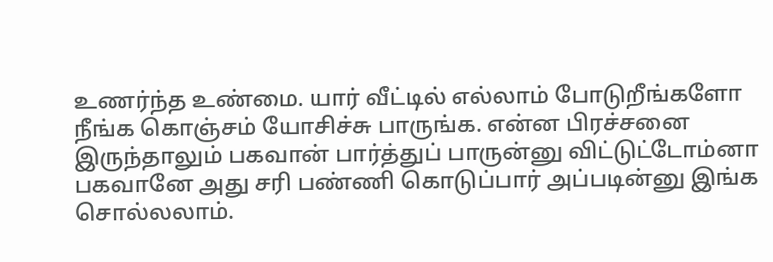உணர்ந்த உண்மை. யார் வீட்டில் எல்லாம் போடுறீங்களோ நீங்க கொஞ்சம் யோசிச்சு பாருங்க. என்ன பிரச்சனை இருந்தாலும் பகவான் பார்த்துப் பாருன்னு விட்டுட்டோம்னா பகவானே அது சரி பண்ணி கொடுப்பார் அப்படின்னு இங்க சொல்லலாம்.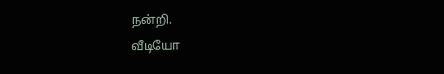நன்றி.
வீடியோ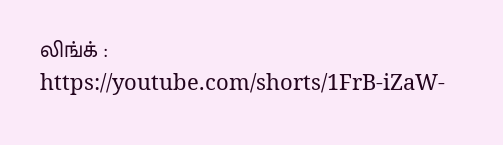லிங்க் :
https://youtube.com/shorts/1FrB-iZaW-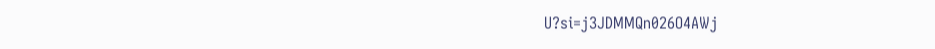U?si=j3JDMMQn026O4AWj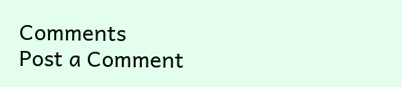Comments
Post a Comment